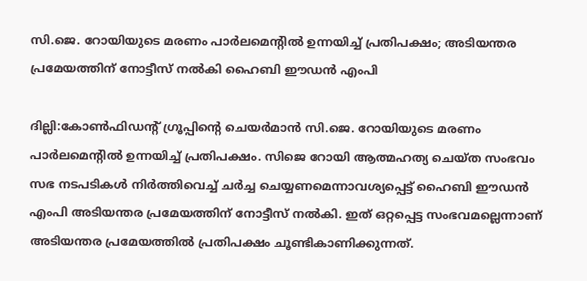സി.ജെ. റോയിയുടെ മരണം പാര്‍ലമെന്‍റിൽ ഉന്നയിച്ച് പ്രതിപക്ഷം; അടിയന്തര പ്രമേയത്തിന് നോട്ടീസ് നൽകി ഹൈബി ഈഡൻ എംപി

ദില്ലി:കോൺഫിഡന്‍റ് ഗ്രൂപ്പിന്‍റെ ചെയർമാൻ സി.ജെ. റോയിയുടെ മരണം പാര്‍ലമെന്‍റിൽ ഉന്നയിച്ച് പ്രതിപക്ഷം. സിജെ റോയി ആത്മഹത്യ ചെയ്ത സംഭവം സഭ നടപടികള്‍ നിര്‍ത്തിവെച്ച് ചര്‍ച്ച ചെയ്യണമെന്നാവശ്യപ്പെട്ട് ഹൈബി ഈഡൻ എംപി അടിയന്തര പ്രമേയത്തിന് നോട്ടീസ് നൽകി. ഇത് ഒറ്റപ്പെട്ട സംഭവമല്ലെന്നാണ് അടിയന്തര പ്രമേയത്തിൽ പ്രതിപക്ഷം ചൂണ്ടികാണിക്കുന്നത്.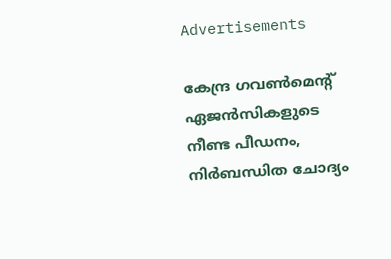Advertisements

കേന്ദ്ര ഗവൺമെന്‍റ് ഏജൻസികളുടെ നീണ്ട പീഡനം, നിർബന്ധിത ചോദ്യം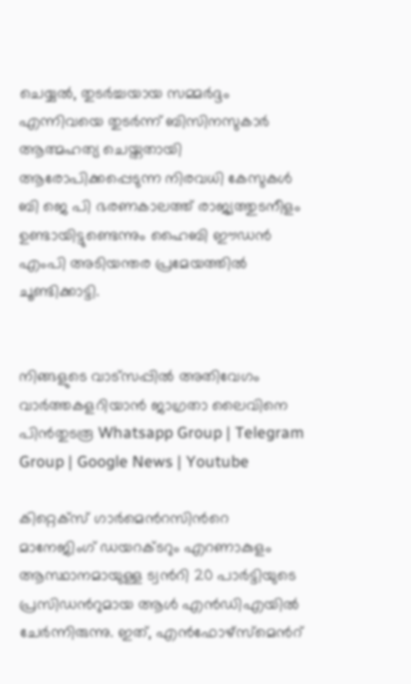ചെയ്യൽ, തുടർച്ചയായ സമ്മർദ്ദം എന്നിവയെ തുടർന്ന് ബിസിനസുകാർ ആത്മഹത്യ ചെയ്തതായി ആരോപിക്കപ്പെടുന്ന നിരവധി കേസുകൾ ബി ജെ പി ഭരണകാലത്ത് രാജ്യത്തുടനീളം ഉണ്ടായിട്ടുണ്ടെന്നും ഹൈബി ഈഡൻ എംപി അടിയന്തര പ്രമേയത്തിൽ ചൂണ്ടിക്കാട്ടി.


നിങ്ങളുടെ വാട്സപ്പിൽ അതിവേഗം വാർത്തകളറിയാൻ ജാഗ്രതാ ലൈവിനെ പിൻതുടരൂ Whatsapp Group | Telegram Group | Google News | Youtube

കിറ്റെക്സ് ഗാർമെന്‍റസിന്‍റെ മാനേജിംഗ് ഡയറക്ടറും എറണാകുളം ആസ്ഥാനമായുള്ള ട്വന്‍റി 20 പാർട്ടിയുടെ പ്രസിഡന്‍റുമായ ആൾ എൻ‌ഡി‌എയിൽ ചേർന്നിരുന്നു. ഇത്, എൻ‌ഫോഴ്‌സ്‌മെന്‍റ്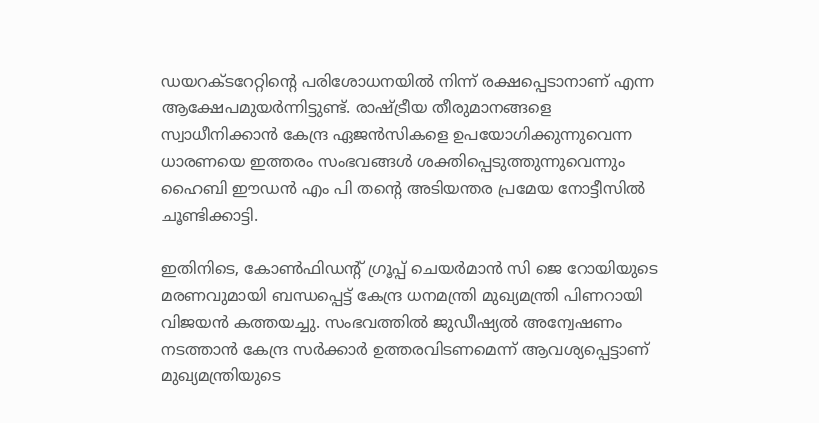ഡയറക്ടറേറ്റിന്‍റെ പരിശോധനയിൽ നിന്ന് രക്ഷപ്പെടാനാണ്‌ എന്ന ആക്ഷേപമുയർന്നിട്ടുണ്ട്. രാഷ്ട്രീയ തീരുമാനങ്ങളെ സ്വാധീനിക്കാൻ കേന്ദ്ര ഏജൻസികളെ ഉപയോഗിക്കുന്നുവെന്ന ധാരണയെ ഇത്തരം സംഭവങ്ങൾ ശക്തിപ്പെടുത്തുന്നുവെന്നും ഹൈബി ഈഡൻ എം പി തന്‍റെ അടിയന്തര പ്രമേയ നോട്ടീസിൽ ചൂണ്ടിക്കാട്ടി.

ഇതിനിടെ, കോൺഫിഡന്റ് ഗ്രൂപ്പ് ചെയർമാൻ സി ജെ റോയിയുടെ മരണവുമായി ബന്ധപ്പെട്ട് കേന്ദ്ര ധനമന്ത്രി മുഖ്യമന്ത്രി പിണറായി വിജയൻ കത്തയച്ചു. സംഭവത്തിൽ ജുഡീഷ്യൽ അന്വേഷണം നടത്താൻ കേന്ദ്ര സർക്കാർ ഉത്തരവിടണമെന്ന് ആവശ്യപ്പെട്ടാണ് മുഖ്യമന്ത്രിയുടെ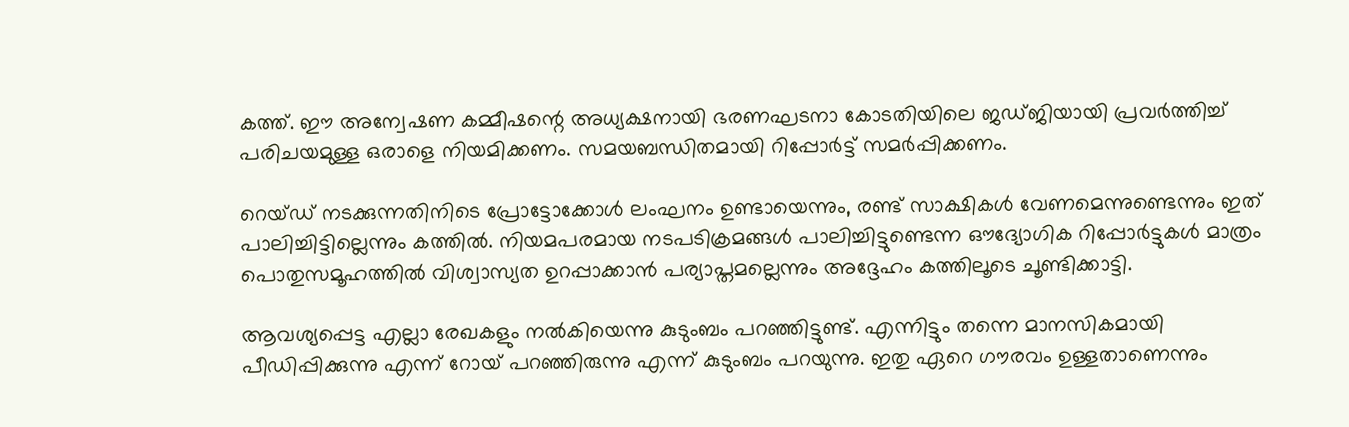കത്ത്. ഈ അന്വേഷണ കമ്മീഷന്റെ അധ്യക്ഷനായി ഭരണഘടനാ കോടതിയിലെ ജഡ്ജിയായി പ്രവർത്തിച്ച് പരിചയമുള്ള ഒരാളെ നിയമിക്കണം. സമയബന്ധിതമായി റിപ്പോർട്ട് സമർപ്പിക്കണം.

റെയ്ഡ് നടക്കുന്നതിനിടെ പ്രോട്ടോക്കോൾ ലംഘനം ഉണ്ടായെന്നും, രണ്ട് സാക്ഷികൾ വേണമെന്നുണ്ടെന്നും ഇത് പാലിച്ചിട്ടില്ലെന്നും കത്തിൽ. നിയമപരമായ നടപടിക്രമങ്ങൾ പാലിച്ചിട്ടുണ്ടെന്ന ഔദ്യോഗിക റിപ്പോർട്ടുകൾ മാത്രം പൊതുസമൂഹത്തിൽ വിശ്വാസ്യത ഉറപ്പാക്കാൻ പര്യാപ്തമല്ലെന്നും അദ്ദേഹം കത്തിലൂടെ ചൂണ്ടിക്കാട്ടി.

ആവശ്യപ്പെട്ട എല്ലാ രേഖകളും നൽകിയെന്നു കുടുംബം പറഞ്ഞിട്ടുണ്ട്. എന്നിട്ടും തന്നെ മാനസികമായി പീഡിപ്പിക്കുന്നു എന്ന് റോയ് പറഞ്ഞിരുന്നു എന്ന് കുടുംബം പറയുന്നു. ഇതു ഏറെ ഗൗരവം ഉള്ളതാണെന്നും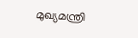മുഖ്യമന്ത്രി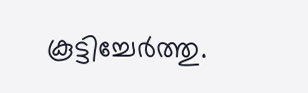കൂട്ടിച്ചേർത്തു.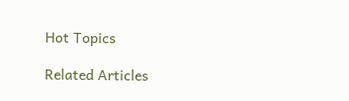Hot Topics

Related Articles